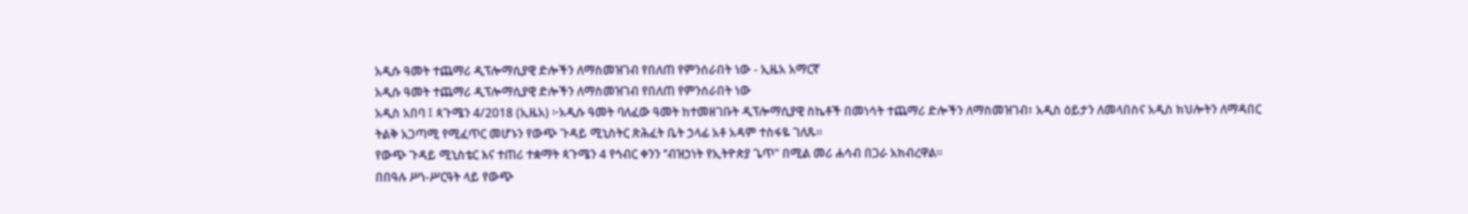አዲሱ ዓመት ተጨማሪ ዲፕሎማሲያዊ ድሎችን ለማስመዝገብ የበለጠ የምንሰራበት ነው - ኢዜአ አማርኛ
አዲሱ ዓመት ተጨማሪ ዲፕሎማሲያዊ ድሎችን ለማስመዝገብ የበለጠ የምንሰራበት ነው
አዲስ አበባ ፤ ጳጉሜን 4/2018 (ኢዜአ) ፦አዲሱ ዓመት ባለፈው ዓመት ከተመዘገቡት ዲፕሎማሲያዊ ስኬቶች በመነሳት ተጨማሪ ድሎችን ለማስመዝገብ፣ አዲስ ዕይታን ለመላበስና አዲስ ክህሎትን ለማዳበር ትልቅ አጋጣሚ የሚፈጥር መሆኑን የውጭ ጉዳይ ሚኒስትር ጽሕፈት ቤት ኃላፊ አቶ አዳም ተስፋዬ ገለጹ።
የውጭ ጉዳይ ሚኒስቴር እና ተጠሪ ተቋማት ጳጉሜን 4 የኅብር ቀንን ‘’ብዝኃነት የኢትዮጵያ ጌጥ" በሚል መሪ ሐሳብ በጋራ አክብረዋል፡፡
በበዓሉ ሥነ-ሥርዓት ላይ የውጭ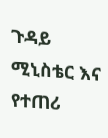ጉዳይ ሚኒስቴር እና የተጠሪ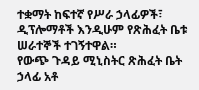ተቋማት ከፍተኛ የሥራ ኃላፊዎች፣ ዲፕሎማቶች እንዲሁም የጽሕፈት ቤቱ ሠራተኞች ተገኝተዋል።
የውጭ ጉዳይ ሚኒስትር ጽሕፈት ቤት ኃላፊ አቶ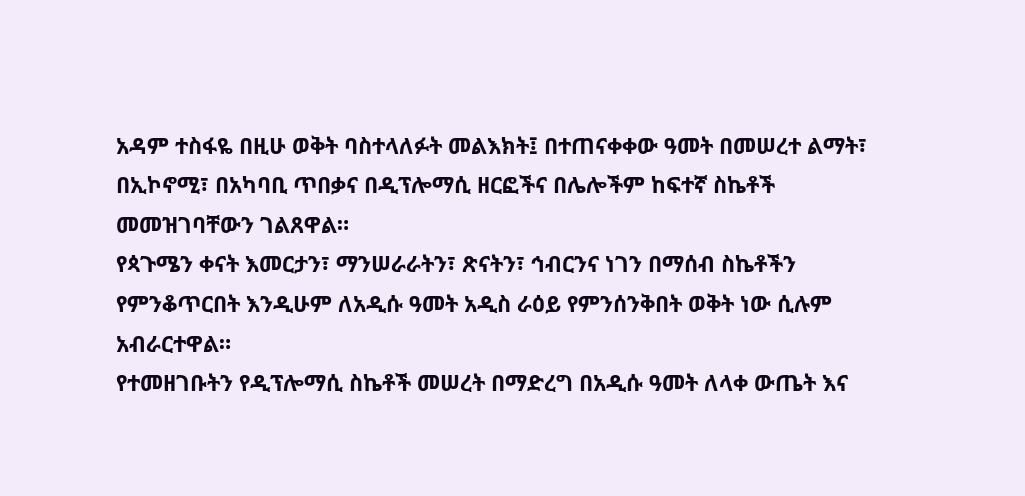አዳም ተስፋዬ በዚሁ ወቅት ባስተላለፉት መልእክት፤ በተጠናቀቀው ዓመት በመሠረተ ልማት፣ በኢኮኖሚ፣ በአካባቢ ጥበቃና በዲፕሎማሲ ዘርፎችና በሌሎችም ከፍተኛ ስኬቶች መመዝገባቸውን ገልጸዋል።
የጳጉሜን ቀናት እመርታን፣ ማንሠራራትን፣ ጽናትን፣ ኅብርንና ነገን በማሰብ ስኬቶችን የምንቆጥርበት እንዲሁም ለአዲሱ ዓመት አዲስ ራዕይ የምንሰንቅበት ወቅት ነው ሲሉም አብራርተዋል።
የተመዘገቡትን የዲፕሎማሲ ስኬቶች መሠረት በማድረግ በአዲሱ ዓመት ለላቀ ውጤት እና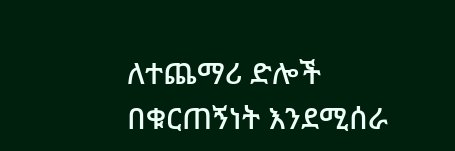ለተጨማሪ ድሎች በቁርጠኝነት እንደሚሰራ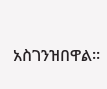አስገንዝበዋል።